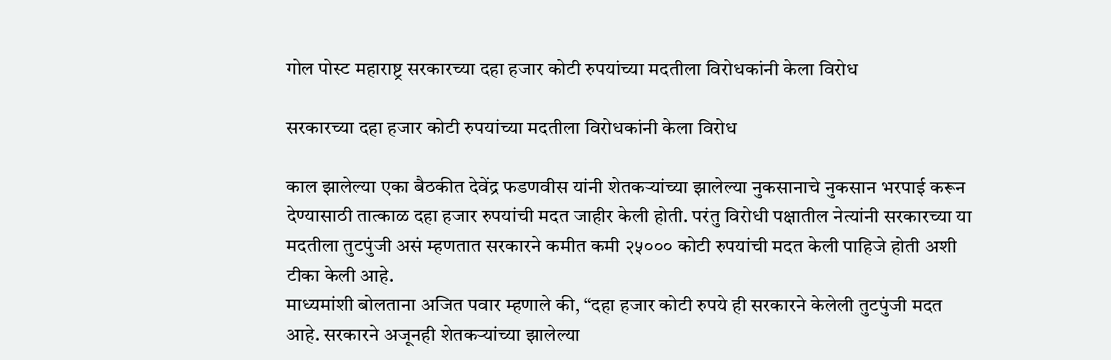गोल पोस्ट महाराष्ट्र सरकारच्या दहा हजार कोटी रुपयांच्या मदतीला विरोधकांनी केला विरोध

सरकारच्या दहा हजार कोटी रुपयांच्या मदतीला विरोधकांनी केला विरोध

काल झालेल्या एका बैठकीत देवेंद्र फडणवीस यांनी शेतकऱ्यांच्या झालेल्या नुकसानाचे नुकसान भरपाई करून देण्यासाठी तात्काळ दहा हजार रुपयांची मदत जाहीर केली होती. परंतु विरोधी पक्षातील नेत्यांनी सरकारच्या या मदतीला तुटपुंजी असं म्हणतात सरकारने कमीत कमी २५००० कोटी रुपयांची मदत केली पाहिजे होती अशी टीका केली आहे.
माध्यमांशी बोलताना अजित पवार म्हणाले की, “दहा हजार कोटी रुपये ही सरकारने केलेली तुटपुंजी मदत आहे. सरकारने अजूनही शेतकऱ्यांच्या झालेल्या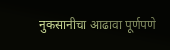नुकसानीचा आढावा पूर्णपणे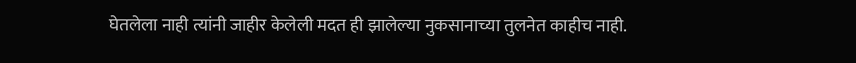घेतलेला नाही त्यांनी जाहीर केलेली मदत ही झालेल्या नुकसानाच्या तुलनेत काहीच नाही.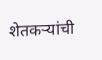शेतकऱ्यांची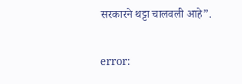सरकारने थट्टा चालवली आहे”.

error: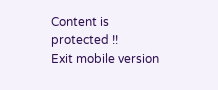Content is protected !!
Exit mobile version